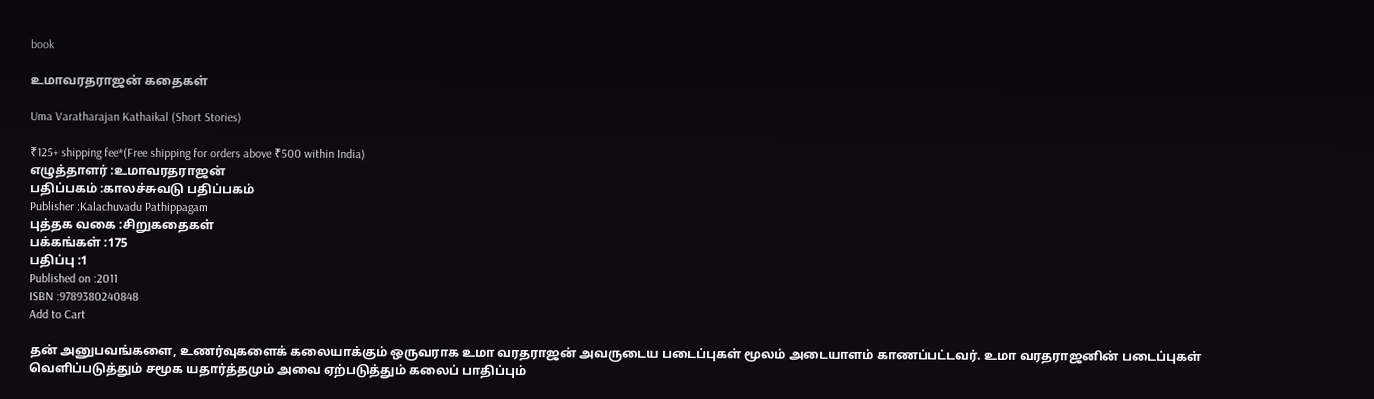book

உமாவரதராஜன் கதைகள்

Uma Varatharajan Kathaikal (Short Stories)

₹125+ shipping fee*(Free shipping for orders above ₹500 within India)
எழுத்தாளர் :உமாவரதராஜன்
பதிப்பகம் :காலச்சுவடு பதிப்பகம்
Publisher :Kalachuvadu Pathippagam
புத்தக வகை :சிறுகதைகள்
பக்கங்கள் :175
பதிப்பு :1
Published on :2011
ISBN :9789380240848
Add to Cart

தன் அனுபவங்களை, உணர்வுகளைக் கலையாக்கும் ஒருவராக உமா வரதராஜன் அவருடைய படைப்புகள் மூலம் அடையாளம் காணப்பட்டவர். உமா வரதராஜனின் படைப்புகள் வெளிப்படுத்தும் சமூக யதார்த்தமும் அவை ஏற்படுத்தும் கலைப் பாதிப்பும்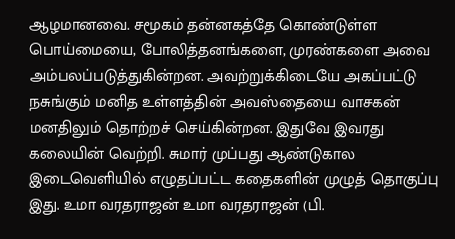ஆழமானவை. சமூகம் தன்னகத்தே கொண்டுள்ள பொய்மையை, போலித்தனங்களை, முரண்களை அவை அம்பலப்படுத்துகின்றன. அவற்றுக்கிடையே அகப்பட்டு நசுங்கும் மனித உள்ளத்தின் அவஸ்தையை வாசகன் மனதிலும் தொற்றச் செய்கின்றன. இதுவே இவரது கலையின் வெற்றி. சுமார் முப்பது ஆண்டுகால இடைவெளியில் எழுதப்பட்ட கதைகளின் முழுத் தொகுப்பு இது. உமா வரதராஜன் உமா வரதராஜன் (பி.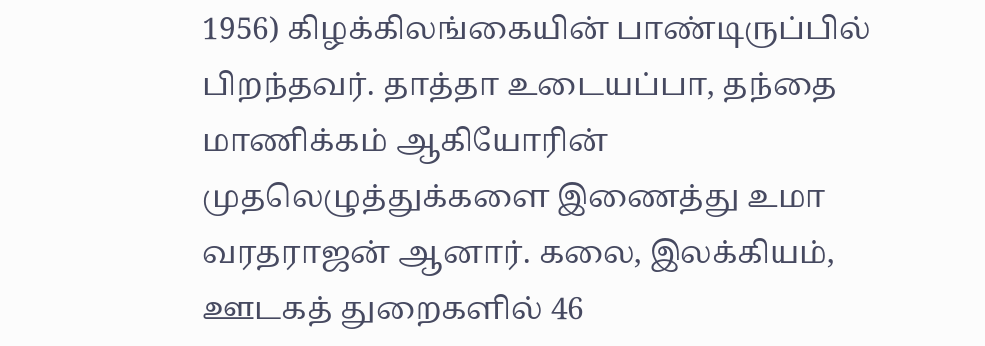1956) கிழக்கிலங்கையின் பாண்டிருப்பில் பிறந்தவர். தாத்தா உடையப்பா, தந்தை மாணிக்கம் ஆகியோரின் முதலெழுத்துக்களை இணைத்து உமா வரதராஜன் ஆனார். கலை, இலக்கியம், ஊடகத் துறைகளில் 46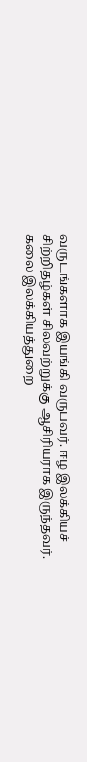வருடங்களாக இயங்கி வருபவர். ஈழ இலக்கியச் சிற்றிதழ்கள் சிலவற்றுக்கு ஆசிரியராக இருந்தவர். கலை இலக்கியத்துறை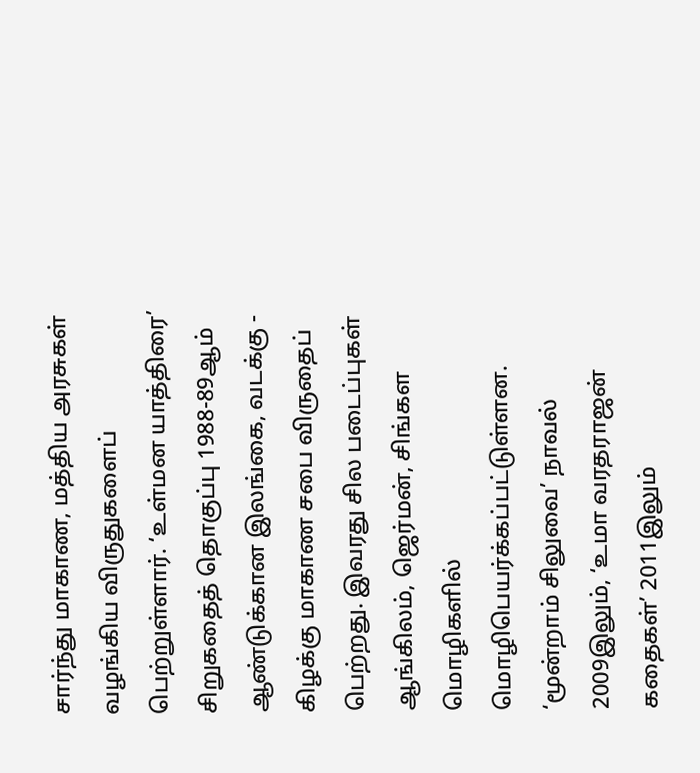சார்ந்து மாகாண, மத்திய அரசுகள் வழங்கிய விருதுகளைப் பெற்றுள்ளார். ‘உள்மன யாத்திரை’ சிறுகதைத் தொகுப்பு 1988-89ஆம் ஆண்டுக்கான இலங்கை, வடக்கு - கிழக்கு மாகாண சபை விருதைப் பெற்றது. இவரது சில படைப்புகள் ஆங்கிலம், ஜெர்மன், சிங்கள மொழிகளில் மொழிபெயர்க்கப்பட்டுள்ளன. ‘மூன்றாம் சிலுவை’ நாவல் 2009இலும், ‘உமா வரதராஜன் கதைகள்’ 2011இலும்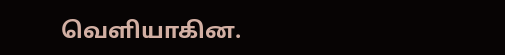வெளியாகின.